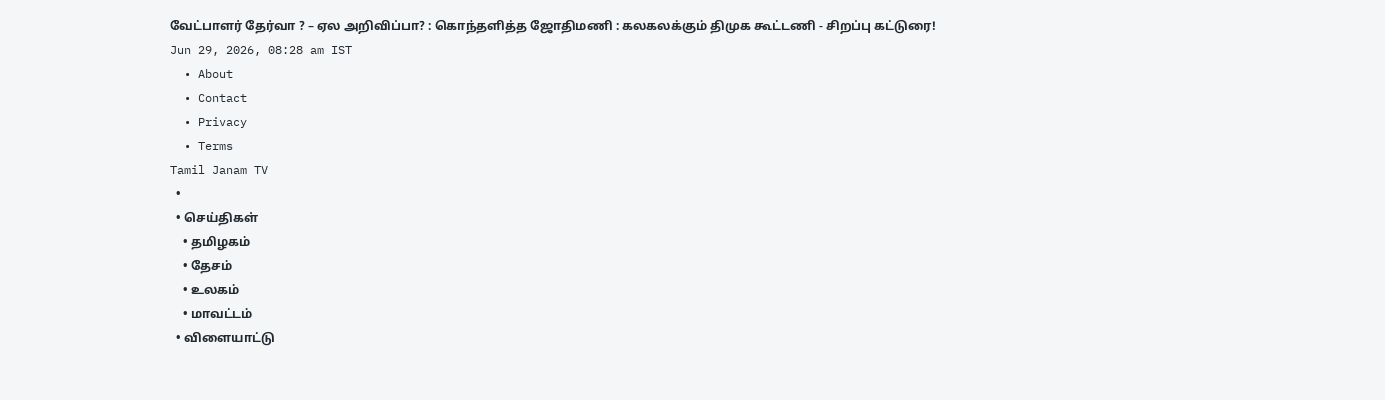வேட்பாளர் தேர்வா ? – ஏல அறிவிப்பா? : கொந்தளித்த ஜோதிமணி : கலகலக்கும் திமுக கூட்டணி - சிறப்பு கட்டுரை!
Jun 29, 2026, 08:28 am IST
  • About
  • Contact
  • Privacy
  • Terms
Tamil Janam TV
  •
  • செய்திகள்
    • தமிழகம்
    • தேசம்
    • உலகம்
    • மாவட்டம்
  • விளையாட்டு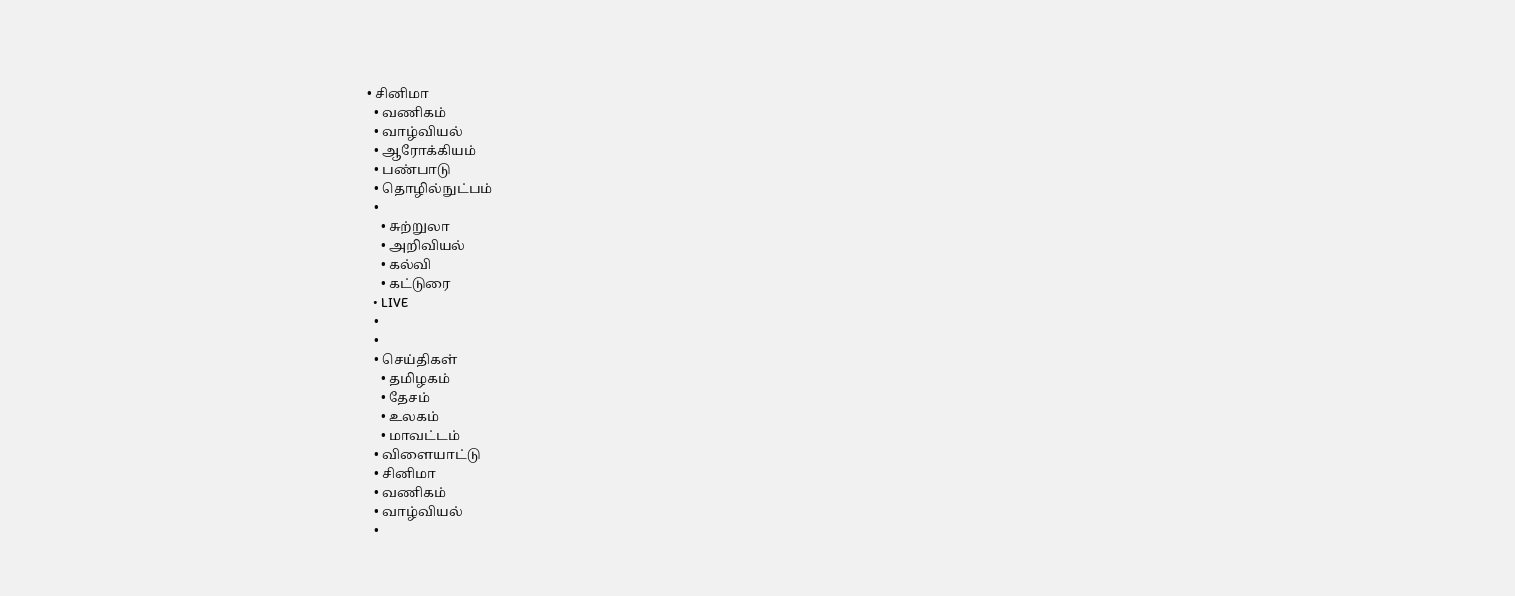• சினிமா
  • வணிகம்
  • வாழ்வியல்
  • ஆரோக்கியம்
  • பண்பாடு
  • தொழில்நுட்பம்
  •
    • சுற்றுலா
    • அறிவியல்
    • கல்வி
    • கட்டுரை
  • LIVE
  •
  •
  • செய்திகள்
    • தமிழகம்
    • தேசம்
    • உலகம்
    • மாவட்டம்
  • விளையாட்டு
  • சினிமா
  • வணிகம்
  • வாழ்வியல்
  •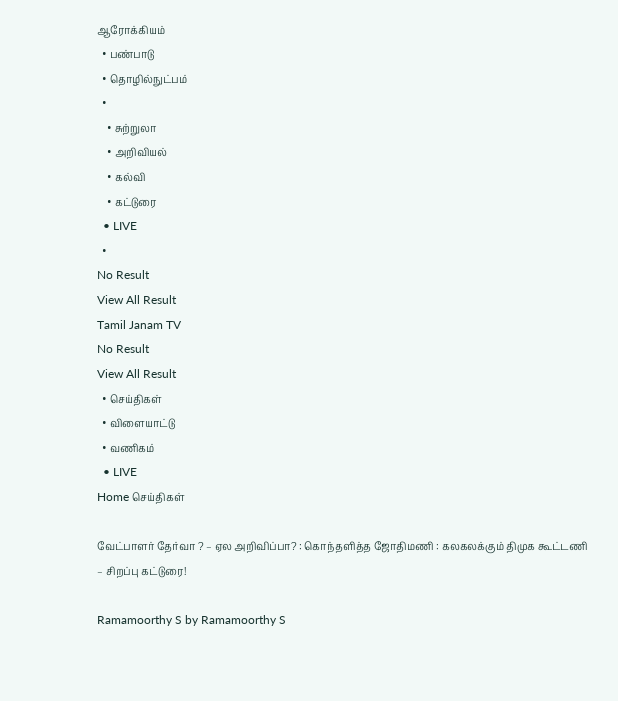ஆரோக்கியம்
  • பண்பாடு
  • தொழில்நுட்பம்
  •
    • சுற்றுலா
    • அறிவியல்
    • கல்வி
    • கட்டுரை
  • LIVE
  •
No Result
View All Result
Tamil Janam TV
No Result
View All Result
  • செய்திகள்
  • விளையாட்டு
  • வணிகம்
  • LIVE
Home செய்திகள்

வேட்பாளர் தேர்வா ? – ஏல அறிவிப்பா? : கொந்தளித்த ஜோதிமணி : கலகலக்கும் திமுக கூட்டணி – சிறப்பு கட்டுரை!

Ramamoorthy S by Ramamoorthy S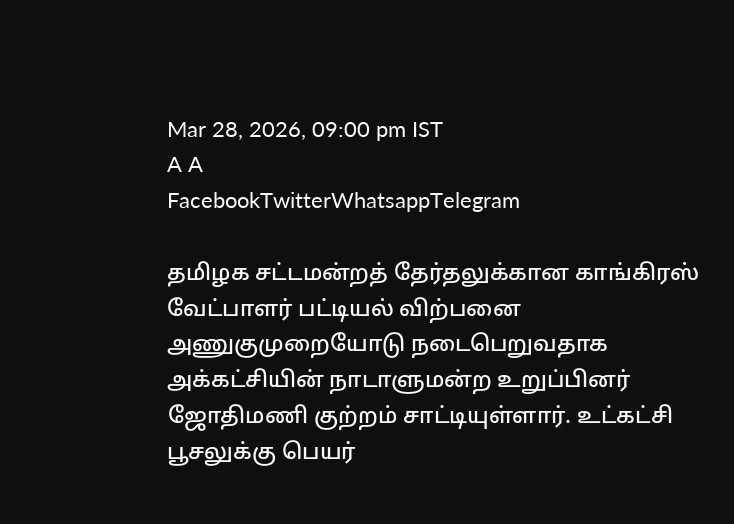Mar 28, 2026, 09:00 pm IST
A A
FacebookTwitterWhatsappTelegram

தமிழக சட்டமன்றத் தேர்தலுக்கான காங்கிரஸ் வேட்பாளர் பட்டியல் விற்பனை அணுகுமுறையோடு நடைபெறுவதாக அக்கட்சியின் நாடாளுமன்ற உறுப்பினர் ஜோதிமணி குற்றம் சாட்டியுள்ளார். உட்கட்சி பூசலுக்கு பெயர்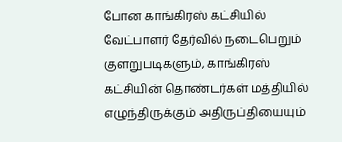போன காங்கிரஸ் கட்சியில் வேட்பாளர் தேர்வில் நடைபெறும் குளறுபடிகளும், காங்கிரஸ் கட்சியின் தொண்டர்கள் மத்தியில் எழுந்திருக்கும் அதிருப்தியையும்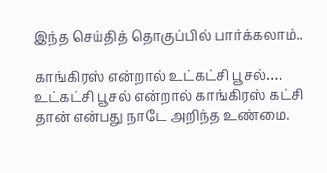இந்த செய்தித் தொகுப்பில் பார்க்கலாம்..

காங்கிரஸ் என்றால் உட்கட்சி பூசல்…. உட்கட்சி பூசல் என்றால் காங்கிரஸ் கட்சி தான் என்பது நாடே அறிந்த உண்மை.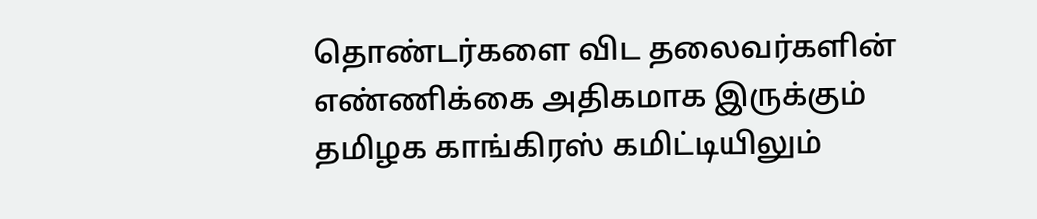தொண்டர்களை விட தலைவர்களின் எண்ணிக்கை அதிகமாக இருக்கும் தமிழக காங்கிரஸ் கமிட்டியிலும்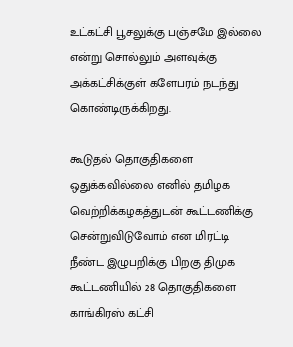உட்கட்சி பூசலுக்கு பஞ்சமே இல்லை என்று சொல்லும் அளவுக்கு அக்கட்சிக்குள் களேபரம் நடந்து கொண்டிருக்கிறது.

கூடுதல் தொகுதிகளை ஒதுக்கவில்லை எனில் தமிழக வெற்றிக்கழகத்துடன் கூட்டணிக்கு சென்றுவிடுவோம் என மிரட்டி நீண்ட இழுபறிக்கு பிறகு திமுக கூட்டணியில் 28 தொகுதிகளை காங்கிரஸ் கட்சி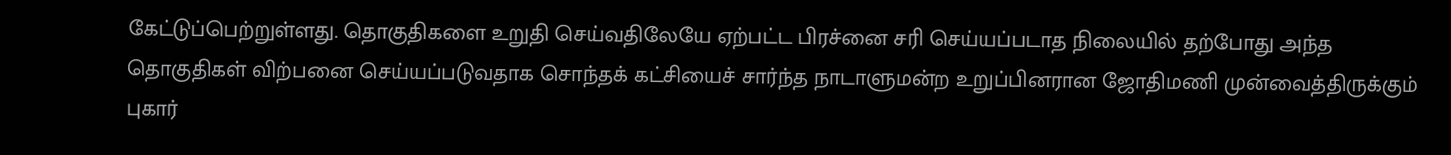கேட்டுப்பெற்றுள்ளது. தொகுதிகளை உறுதி செய்வதிலேயே ஏற்பட்ட பிரச்னை சரி செய்யப்படாத நிலையில் தற்போது அந்த தொகுதிகள் விற்பனை செய்யப்படுவதாக சொந்தக் கட்சியைச் சார்ந்த நாடாளுமன்ற உறுப்பினரான ஜோதிமணி முன்வைத்திருக்கும் புகார்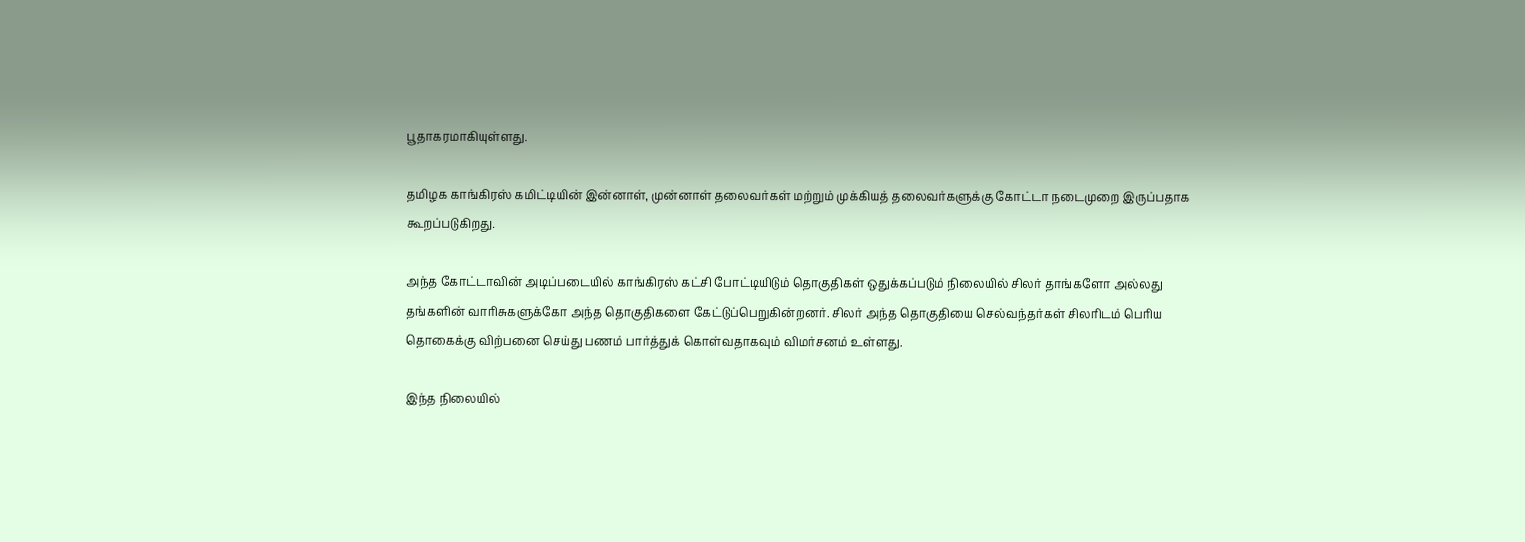பூதாகரமாகியுள்ளது.

தமிழக காங்கிரஸ் கமிட்டியின் இன்னாள், முன்னாள் தலைவர்கள் மற்றும் முக்கியத் தலைவர்களுக்கு கோட்டா நடைமுறை இருப்பதாக கூறப்படுகிறது.

அந்த கோட்டாவின் அடிப்படையில் காங்கிரஸ் கட்சி போட்டியிடும் தொகுதிகள் ஒதுக்கப்படும் நிலையில் சிலர் தாங்களோ அல்லது தங்களின் வாரிசுகளுக்கோ அந்த தொகுதிகளை கேட்டுப்பெறுகின்றனர். சிலர் அந்த தொகுதியை செல்வந்தர்கள் சிலரிடம் பெரிய தொகைக்கு விற்பனை செய்து பணம் பார்த்துக் கொள்வதாகவும் விமர்சனம் உள்ளது.

இந்த நிலையில்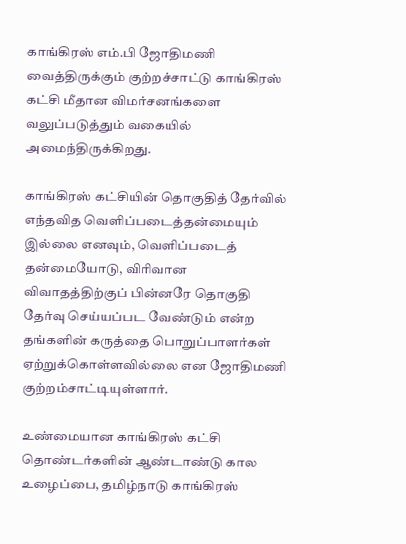காங்கிரஸ் எம்.பி ஜோதிமணி வைத்திருக்கும் குற்றச்சாட்டு காங்கிரஸ் கட்சி மீதான விமர்சனங்களை வலுப்படுத்தும் வகையில் அமைந்திருக்கிறது.

காங்கிரஸ் கட்சியின் தொகுதித் தேர்வில் எந்தவித வெளிப்படைத்தன்மையும் இல்லை எனவும், வெளிப்படைத் தன்மையோடு, விரிவான விவாதத்திற்குப் பின்னரே தொகுதி தேர்வு செய்யப்பட வேண்டும் என்ற தங்களின் கருத்தை பொறுப்பாளர்கள் ஏற்றுக்கொள்ளவில்லை என ஜோதிமணி குற்றம்சாட்டியுள்ளார்.

உண்மையான காங்கிரஸ் கட்சி தொண்டர்களின் ஆண்டாண்டு கால உழைப்பை, தமிழ்நாடு காங்கிரஸ்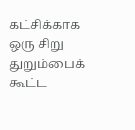கட்சிக்காக ஒரு சிறு துறும்பைக் கூட்ட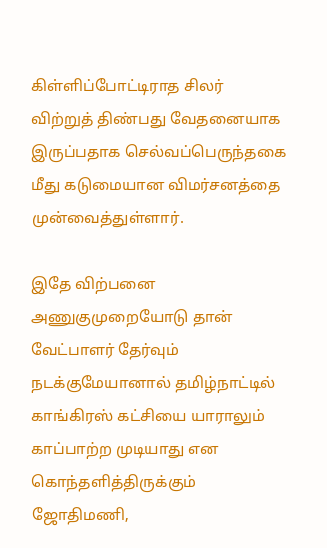கிள்ளிப்போட்டிராத சிலர் விற்றுத் திண்பது வேதனையாக இருப்பதாக செல்வப்பெருந்தகை மீது கடுமையான விமர்சனத்தை முன்வைத்துள்ளார்.

இதே விற்பனை அணுகுமுறையோடு தான் வேட்பாளர் தேர்வும் நடக்குமேயானால் தமிழ்நாட்டில் காங்கிரஸ் கட்சியை யாராலும் காப்பாற்ற முடியாது என கொந்தளித்திருக்கும் ஜோதிமணி,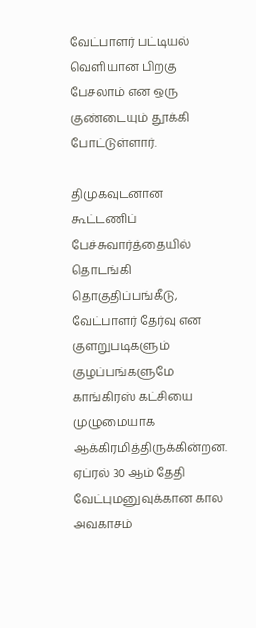வேட்பாளர் பட்டியல் வெளியான பிறகு பேசலாம் என ஒரு குண்டையும் தூக்கி போட்டுள்ளார்.

திமுகவுடனான கூட்டணிப் பேச்சுவார்த்தையில் தொடங்கி தொகுதிப்பங்கீடு, வேட்பாளர் தேர்வு என குளறுபடிகளும் குழப்பங்களுமே காங்கிரஸ் கட்சியை முழுமையாக ஆக்கிரமித்திருக்கின்றன. ஏப்ரல் 30 ஆம் தேதி வேட்புமனுவுக்கான கால அவகாசம்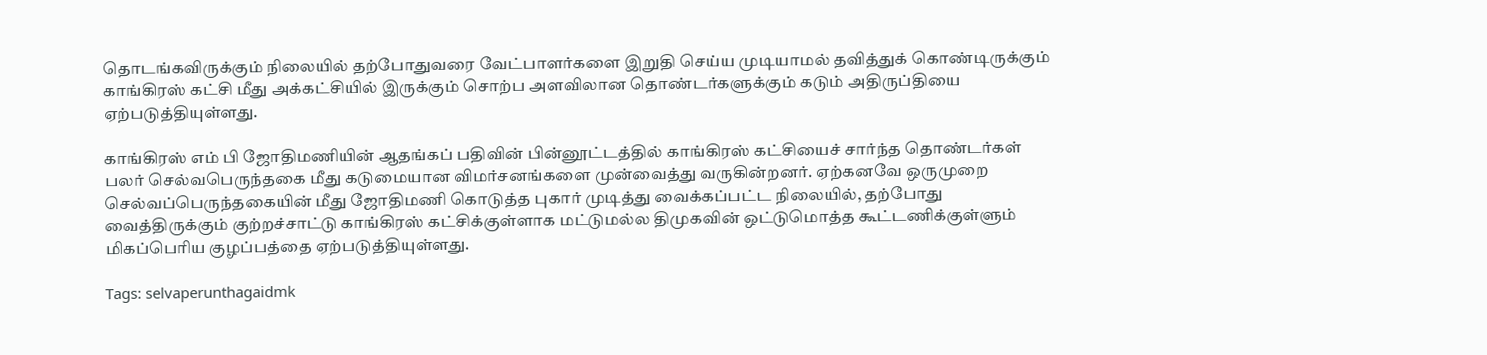தொடங்கவிருக்கும் நிலையில் தற்போதுவரை வேட்பாளர்களை இறுதி செய்ய முடியாமல் தவித்துக் கொண்டிருக்கும் காங்கிரஸ் கட்சி மீது அக்கட்சியில் இருக்கும் சொற்ப அளவிலான தொண்டர்களுக்கும் கடும் அதிருப்தியை ஏற்படுத்தியுள்ளது.

காங்கிரஸ் எம் பி ஜோதிமணியின் ஆதங்கப் பதிவின் பின்னூட்டத்தில் காங்கிரஸ் கட்சியைச் சார்ந்த தொண்டர்கள் பலர் செல்வபெருந்தகை மீது கடுமையான விமர்சனங்களை முன்வைத்து வருகின்றனர். ஏற்கனவே ஒருமுறை செல்வப்பெருந்தகையின் மீது ஜோதிமணி கொடுத்த புகார் முடித்து வைக்கப்பட்ட நிலையில், தற்போது வைத்திருக்கும் குற்றச்சாட்டு காங்கிரஸ் கட்சிக்குள்ளாக மட்டுமல்ல திமுகவின் ஒட்டுமொத்த கூட்டணிக்குள்ளும் மிகப்பெரிய குழப்பத்தை ஏற்படுத்தியுள்ளது.

Tags: selvaperunthagaidmk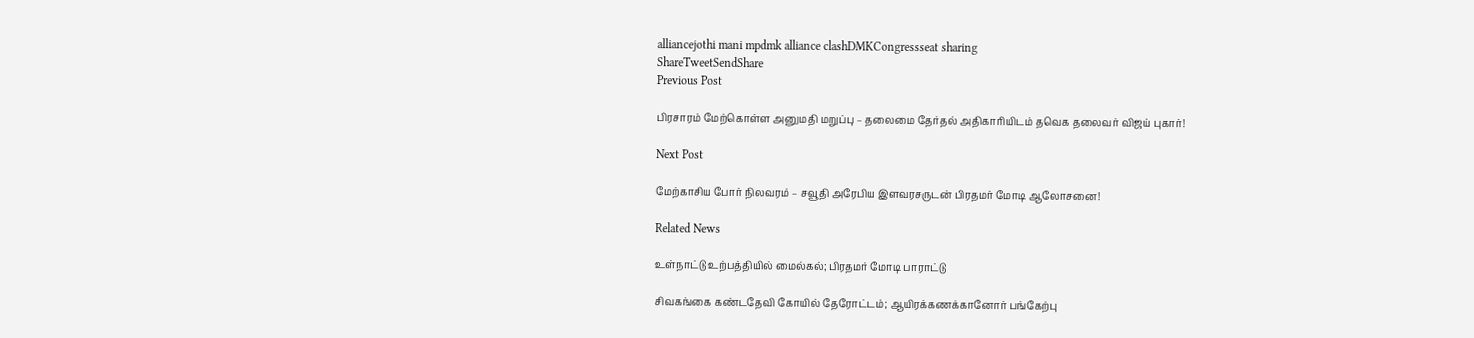alliancejothi mani mpdmk alliance clashDMKCongressseat sharing
ShareTweetSendShare
Previous Post

பிரசாரம் மேற்கொள்ள அனுமதி மறுப்பு – தலைமை தேர்தல் அதிகாரியிடம் தவெக தலைவர் விஜய் புகார்!

Next Post

மேற்காசிய போர் நிலவரம் – சவூதி அரேபிய இளவரசருடன் பிரதமர் மோடி ஆலோசனை!

Related News

உள்நாட்டு உற்பத்தியில் மைல்கல்; பிரதமர் மோடி பாராட்டு

சிவகங்கை கண்டதேவி கோயில் தேரோட்டம்; ஆயிரக்கணக்கானோர் பங்கேற்பு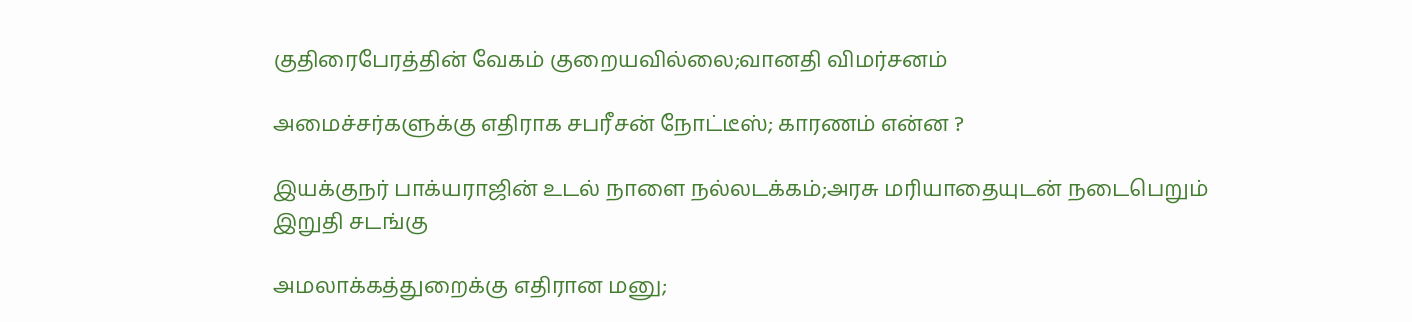குதிரைபேரத்தின் வேகம் குறையவில்லை;வானதி விமர்சனம்

அமைச்சர்களுக்கு எதிராக சபரீசன் நோட்டீஸ்; காரணம் என்ன ?

இயக்குநர் பாக்யராஜின் உடல் நாளை நல்லடக்கம்;அரசு மரியாதையுடன் நடைபெறும் இறுதி சடங்கு

அமலாக்கத்துறைக்கு எதிரான மனு;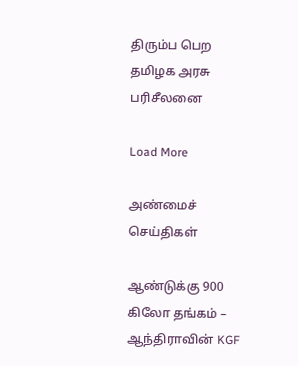திரும்ப பெற தமிழக அரசு பரிசீலனை

Load More

அண்மைச் செய்திகள்

ஆண்டுக்கு 900 கிலோ தங்கம் – ஆந்திராவின் KGF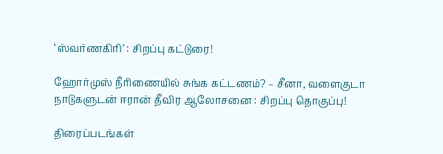‘ஸ்வர்ணகிரி’ : சிறப்பு கட்டுரை!

ஹோர்முஸ் நீரிணையில் சுங்க கட்டணம்? – சீனா, வளைகுடா நாடுகளுடன் ஈரான் தீவிர ஆலோசனை : சிறப்பு தொகுப்பு!

திரைப்படங்கள்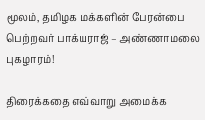மூலம், தமிழக மக்களின் பேரன்பை பெற்றவர் பாக்யராஜ் – அண்ணாமலை புகழாரம்!

திரைக்கதை எவ்வாறு அமைக்க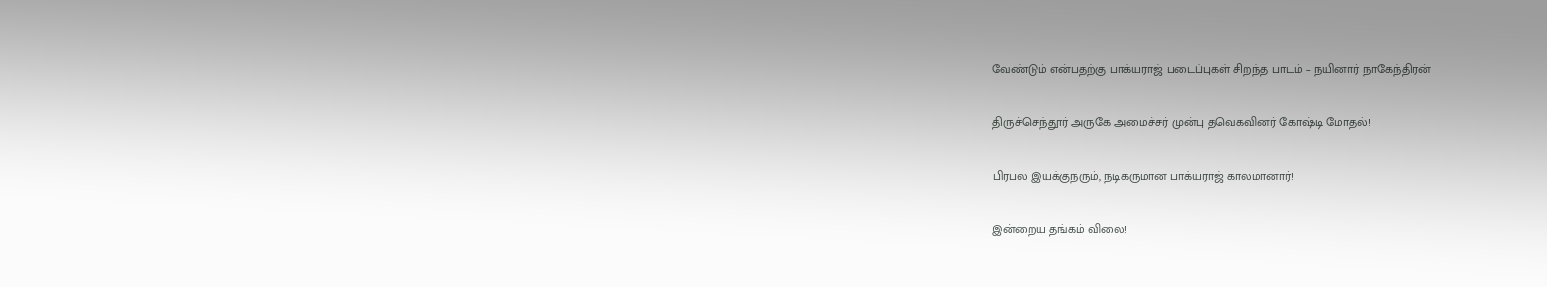வேண்டும் என்பதற்கு பாக்யராஜ் படைப்புகள் சிறந்த பாடம் – நயினார் நாகேந்திரன்

திருச்செந்தூர் அருகே அமைச்சர் முன்பு தவெகவினர் கோஷ்டி மோதல்!

பிரபல இயக்குநரும், நடிகருமான பாக்யராஜ் காலமானார்!

இன்றைய தங்கம் விலை!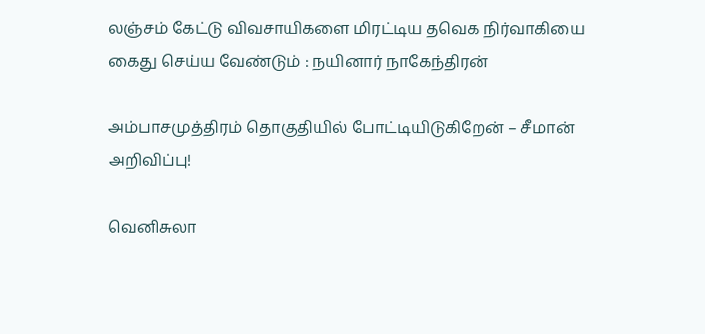லஞ்சம் கேட்டு விவசாயிகளை மிரட்டிய தவெக நிர்வாகியை கைது செய்ய வேண்டும் : நயினார் நாகேந்திரன்

அம்பாசமுத்திரம் தொகுதியில் போட்டியிடுகிறேன் – சீமான் அறிவிப்பு!

வெனிசுலா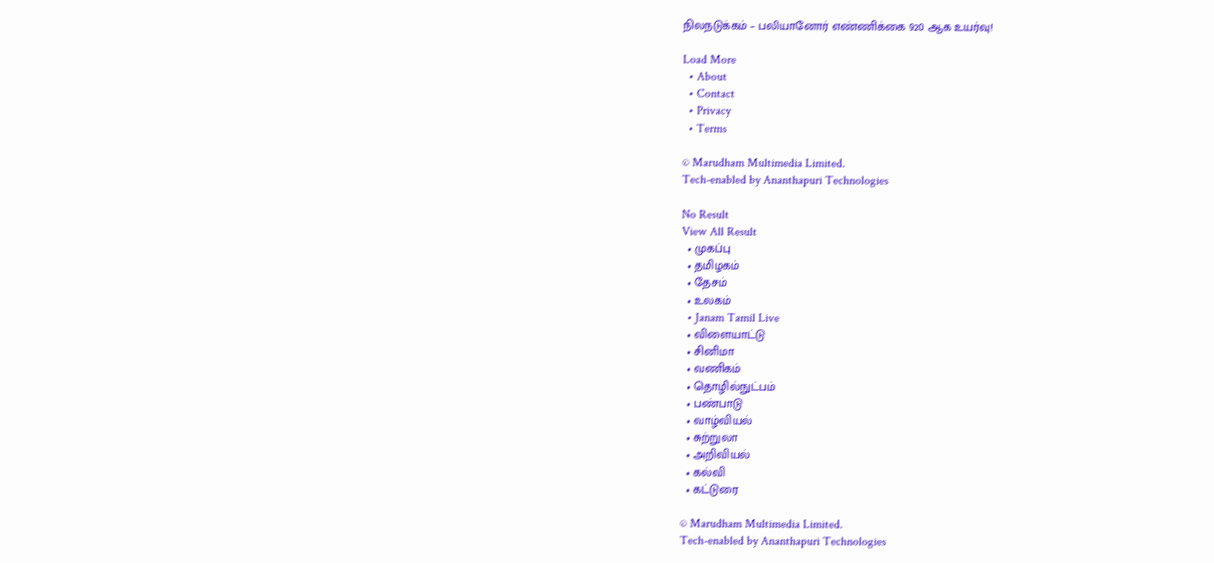நிலநடுக்கம் – பலியானோர் எண்ணிக்கை 920 ஆக உயர்வு!

Load More
  • About
  • Contact
  • Privacy
  • Terms

© Marudham Multimedia Limited.
Tech-enabled by Ananthapuri Technologies

No Result
View All Result
  • முகப்பு
  • தமிழகம்
  • தேசம்
  • உலகம்
  • Janam Tamil Live
  • விளையாட்டு
  • சினிமா
  • வணிகம்
  • தொழில்நுட்பம்
  • பண்பாடு
  • வாழ்வியல்
  • சுற்றுலா
  • அறிவியல்
  • கல்வி
  • கட்டுரை

© Marudham Multimedia Limited.
Tech-enabled by Ananthapuri Technologies